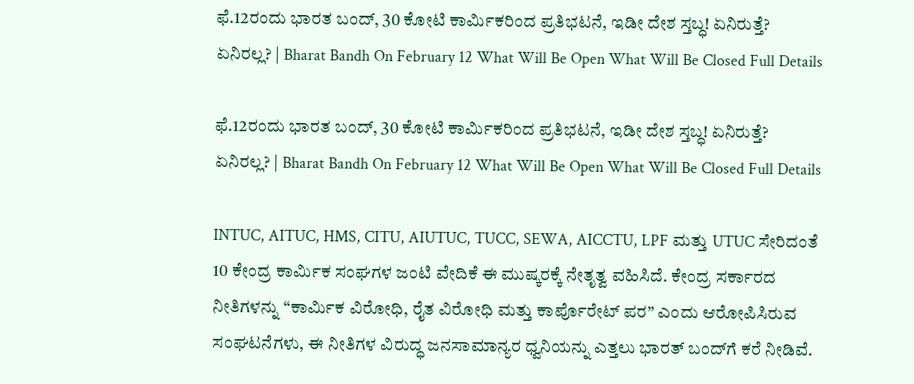ಫೆ.12ರಂದು ಭಾರತ ಬಂದ್, 30 ಕೋಟಿ ಕಾರ್ಮಿಕರಿಂದ ಪ್ರತಿಭಟನೆ, ಇಡೀ ದೇಶ ಸ್ತಬ್ಧ! ಏನಿರುತ್ತೆ? ಏನಿರಲ್ಲ? | Bharat Bandh On February 12 What Will Be Open What Will Be Closed Full Details

ಫೆ.12ರಂದು ಭಾರತ ಬಂದ್, 30 ಕೋಟಿ ಕಾರ್ಮಿಕರಿಂದ ಪ್ರತಿಭಟನೆ, ಇಡೀ ದೇಶ ಸ್ತಬ್ಧ! ಏನಿರುತ್ತೆ? ಏನಿರಲ್ಲ? | Bharat Bandh On February 12 What Will Be Open What Will Be Closed Full Details

INTUC, AITUC, HMS, CITU, AIUTUC, TUCC, SEWA, AICCTU, LPF ಮತ್ತು UTUC ಸೇರಿದಂತೆ 10 ಕೇಂದ್ರ ಕಾರ್ಮಿಕ ಸಂಘಗಳ ಜಂಟಿ ವೇದಿಕೆ ಈ ಮುಷ್ಕರಕ್ಕೆ ನೇತೃತ್ವ ವಹಿಸಿದೆ. ಕೇಂದ್ರ ಸರ್ಕಾರದ ನೀತಿಗಳನ್ನು “ಕಾರ್ಮಿಕ ವಿರೋಧಿ, ರೈತ ವಿರೋಧಿ ಮತ್ತು ಕಾರ್ಪೊರೇಟ್ ಪರ” ಎಂದು ಆರೋಪಿಸಿರುವ ಸಂಘಟನೆಗಳು, ಈ ನೀತಿಗಳ ವಿರುದ್ಧ ಜನಸಾಮಾನ್ಯರ ಧ್ವನಿಯನ್ನು ಎತ್ತಲು ಭಾರತ್ ಬಂದ್‌ಗೆ ಕರೆ ನೀಡಿವೆ.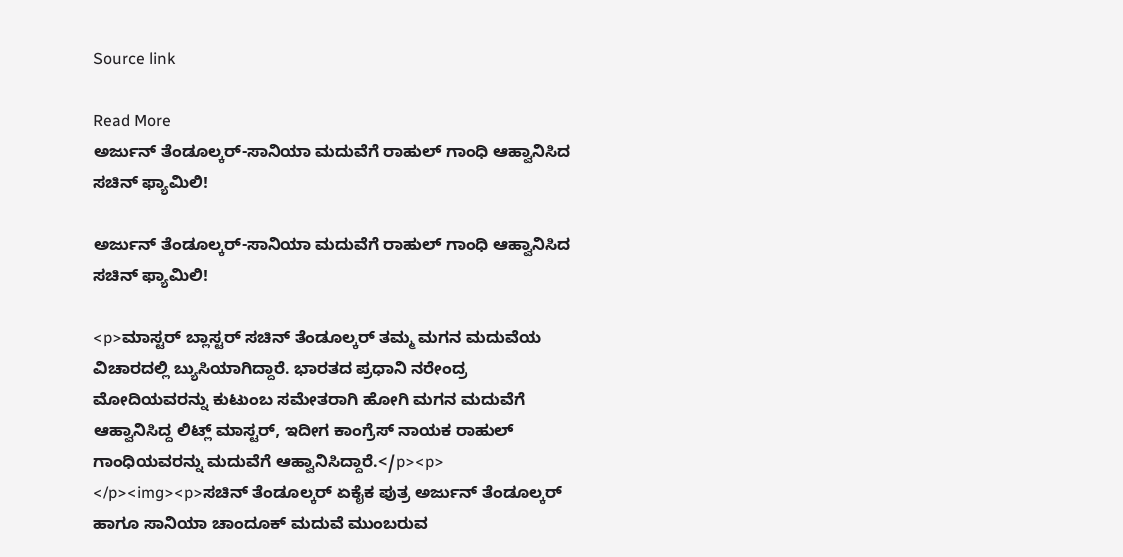Source link

Read More
ಅರ್ಜುನ್ ತೆಂಡೂಲ್ಕರ್-ಸಾನಿಯಾ ಮದುವೆಗೆ ರಾಹುಲ್ ಗಾಂಧಿ ಆಹ್ವಾನಿಸಿದ ಸಚಿನ್ ಫ್ಯಾಮಿಲಿ!

ಅರ್ಜುನ್ ತೆಂಡೂಲ್ಕರ್-ಸಾನಿಯಾ ಮದುವೆಗೆ ರಾಹುಲ್ ಗಾಂಧಿ ಆಹ್ವಾನಿಸಿದ ಸಚಿನ್ ಫ್ಯಾಮಿಲಿ!

<p>ಮಾಸ್ಟರ್ ಬ್ಲಾಸ್ಟರ್ ಸಚಿನ್ ತೆಂಡೂಲ್ಕರ್ ತಮ್ಮ ಮಗನ ಮದುವೆಯ ವಿಚಾರದಲ್ಲಿ ಬ್ಯುಸಿಯಾಗಿದ್ದಾರೆ. ಭಾರತದ ಪ್ರಧಾನಿ ನರೇಂದ್ರ ಮೋದಿಯವರನ್ನು ಕುಟುಂಬ ಸಮೇತರಾಗಿ ಹೋಗಿ ಮಗನ ಮದುವೆಗೆ ಆಹ್ವಾನಿಸಿದ್ದ ಲಿಟ್ಲ್ ಮಾಸ್ಟರ್, ಇದೀಗ ಕಾಂಗ್ರೆಸ್ ನಾಯಕ ರಾಹುಲ್ ಗಾಂಧಿಯವರನ್ನು ಮದುವೆಗೆ ಆಹ್ವಾನಿಸಿದ್ದಾರೆ.</p><p> </p><img><p>ಸಚಿನ್ ತೆಂಡೂಲ್ಕರ್ ಏಕೈಕ ಪುತ್ರ ಅರ್ಜುನ್ ತೆಂಡೂಲ್ಕರ್ ಹಾಗೂ ಸಾನಿಯಾ ಚಾಂದೂಕ್ ಮದುವೆ ಮುಂಬರುವ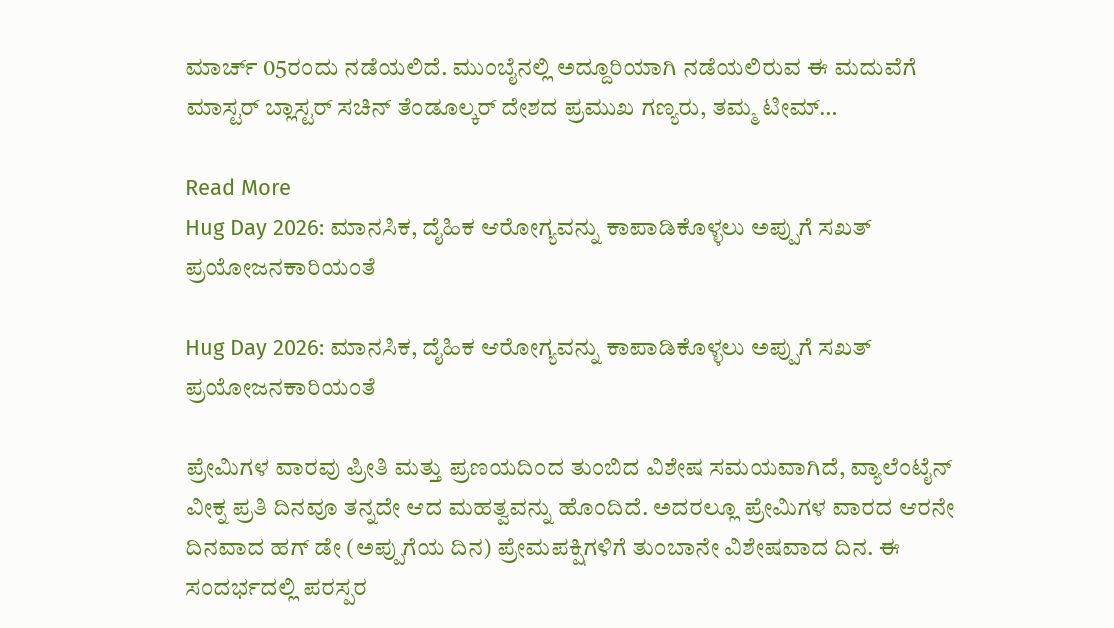ಮಾರ್ಚ್ 05ರಂದು ನಡೆಯಲಿದೆ. ಮುಂಬೈನಲ್ಲಿ ಅದ್ದೂರಿಯಾಗಿ ನಡೆಯಲಿರುವ ಈ ಮದುವೆಗೆ ಮಾಸ್ಟರ್ ಬ್ಲಾಸ್ಟರ್ ಸಚಿನ್ ತೆಂಡೂಲ್ಕರ್ ದೇಶದ ಪ್ರಮುಖ ಗಣ್ಯರು, ತಮ್ಮ ಟೀಮ್‌…

Read More
Hug Day 2026: ಮಾನಸಿಕ, ದೈಹಿಕ ಆರೋಗ್ಯವನ್ನು ಕಾಪಾಡಿಕೊಳ್ಳಲು ಅಪ್ಪುಗೆ ಸಖತ್‌ ಪ್ರಯೋಜನಕಾರಿಯಂತೆ

Hug Day 2026: ಮಾನಸಿಕ, ದೈಹಿಕ ಆರೋಗ್ಯವನ್ನು ಕಾಪಾಡಿಕೊಳ್ಳಲು ಅಪ್ಪುಗೆ ಸಖತ್‌ ಪ್ರಯೋಜನಕಾರಿಯಂತೆ

ಪ್ರೇಮಿಗಳ ವಾರವು ಪ್ರೀತಿ ಮತ್ತು ಪ್ರಣಯದಿಂದ ತುಂಬಿದ ವಿಶೇಷ ಸಮಯವಾಗಿದೆ, ವ್ಯಾಲೆಂಟೈನ್ ವೀಕ್ನ ಪ್ರತಿ ದಿನವೂ ತನ್ನದೇ ಆದ ಮಹತ್ವವನ್ನು ಹೊಂದಿದೆ. ಅದರಲ್ಲೂ ಪ್ರೇಮಿಗಳ ವಾರದ ಆರನೇ ದಿನವಾದ ಹಗ್ ಡೇ (ಅಪ್ಪುಗೆಯ ದಿನ) ಪ್ರೇಮಪಕ್ಷಿಗಳಿಗೆ ತುಂಬಾನೇ ವಿಶೇಷವಾದ ದಿನ. ಈ ಸಂದರ್ಭದಲ್ಲಿ ಪರಸ್ಪರ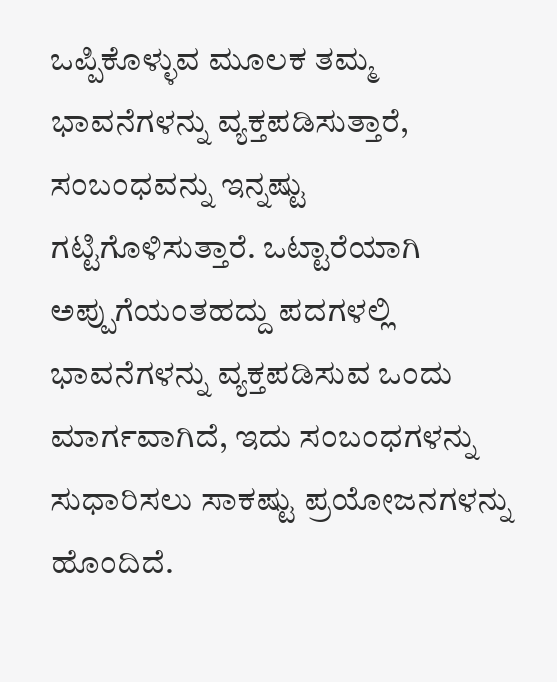ಒಪ್ಪಿಕೊಳ್ಳುವ ಮೂಲಕ ತಮ್ಮ ಭಾವನೆಗಳನ್ನು ವ್ಯಕ್ತಪಡಿಸುತ್ತಾರೆ, ಸಂಬಂಧವನ್ನು ಇನ್ನಷ್ಟು ಗಟ್ಟಿಗೊಳಿಸುತ್ತಾರೆ. ಒಟ್ಟಾರೆಯಾಗಿ ಅಪ್ಪುಗೆಯಂತಹದ್ದು ಪದಗಳಲ್ಲಿ ಭಾವನೆಗಳನ್ನು ವ್ಯಕ್ತಪಡಿಸುವ ಒಂದು ಮಾರ್ಗವಾಗಿದೆ, ಇದು ಸಂಬಂಧಗಳನ್ನು ಸುಧಾರಿಸಲು ಸಾಕಷ್ಟು ಪ್ರಯೋಜನಗಳನ್ನು ಹೊಂದಿದೆ.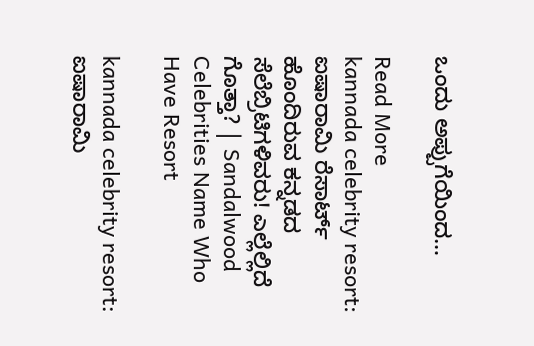ಒಂದು ಅಪ್ಪುಗೆಯಿಂದ…

Read More
kannada celebrity resort: ಐಷಾರಾಮಿ ರೆಸಾರ್ಟ್‌ ಹೊಂದಿರುವ ಕನ್ನಡದ ಸೆಲೆಬ್ರಿಟಿಗಳಿವರು! ಎಲ್ಲೆಲ್ಲಿದೆ ಗೊತ್ತಾ? | Sandalwood Celebrities Name Who Have Resort

kannada celebrity resort: ಐಷಾರಾಮಿ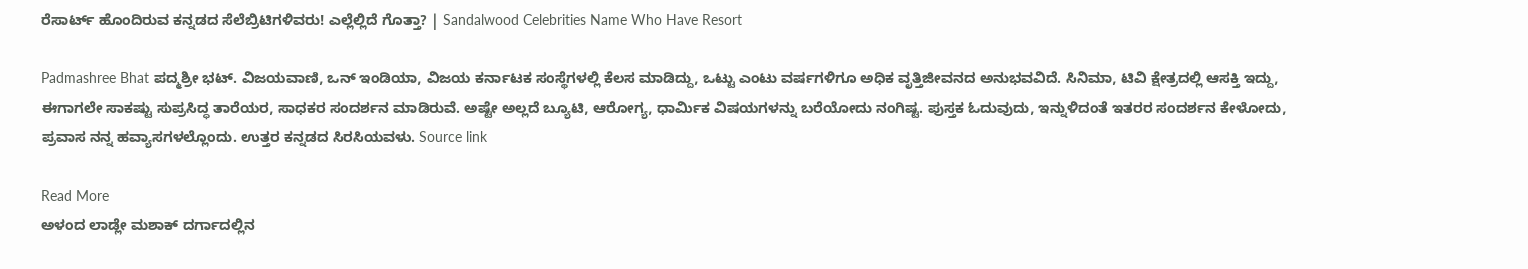ರೆಸಾರ್ಟ್‌ ಹೊಂದಿರುವ ಕನ್ನಡದ ಸೆಲೆಬ್ರಿಟಿಗಳಿವರು! ಎಲ್ಲೆಲ್ಲಿದೆ ಗೊತ್ತಾ? | Sandalwood Celebrities Name Who Have Resort

Padmashree Bhat ಪದ್ಮಶ್ರೀ ಭಟ್. ವಿಜಯವಾಣಿ, ಒನ್ ಇಂಡಿಯಾ, ವಿಜಯ ಕರ್ನಾಟಕ ಸಂಸ್ಥೆಗಳಲ್ಲಿ ಕೆಲಸ ಮಾಡಿದ್ದು, ಒಟ್ಟು ಎಂಟು ವರ್ಷಗಳಿಗೂ ಅಧಿಕ ವೃತ್ತಿಜೀವನದ ಅನುಭವವಿದೆ. ಸಿನಿಮಾ, ಟಿವಿ ಕ್ಷೇತ್ರದಲ್ಲಿ ಆಸಕ್ತಿ ಇದ್ದು, ಈಗಾಗಲೇ ಸಾಕಷ್ಟು ಸುಪ್ರಸಿದ್ಧ ತಾರೆಯರ, ಸಾಧಕರ ಸಂದರ್ಶನ ಮಾಡಿರುವೆ. ಅಷ್ಟೇ ಅಲ್ಲದೆ ಬ್ಯೂಟಿ, ಆರೋಗ್ಯ, ಧಾರ್ಮಿಕ ವಿಷಯಗಳನ್ನು ಬರೆಯೋದು ನಂಗಿಷ್ಟ. ಪುಸ್ತಕ ಓದುವುದು, ಇನ್ನುಳಿದಂತೆ ಇತರರ ಸಂದರ್ಶನ ಕೇಳೋದು, ಪ್ರವಾಸ ನನ್ನ ಹವ್ಯಾಸಗಳಲ್ಲೊಂದು. ಉತ್ತರ ಕನ್ನಡದ ಸಿರಸಿಯವಳು. Source link

Read More
ಅಳಂದ ಲಾಡ್ಲೇ ಮಶಾಕ್ ದರ್ಗಾದಲ್ಲಿನ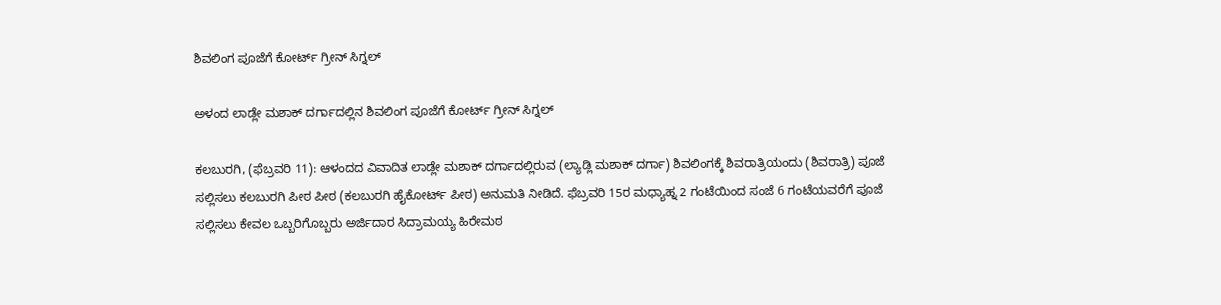ಶಿವಲಿಂಗ ಪೂಜೆಗೆ ಕೋರ್ಟ್‌ ಗ್ರೀನ್‌ ಸಿಗ್ನಲ್‌

ಅಳಂದ ಲಾಡ್ಲೇ ಮಶಾಕ್ ದರ್ಗಾದಲ್ಲಿನ ಶಿವಲಿಂಗ ಪೂಜೆಗೆ ಕೋರ್ಟ್‌ ಗ್ರೀನ್‌ ಸಿಗ್ನಲ್‌

ಕಲಬುರಗಿ, (ಫೆಬ್ರವರಿ 11): ಆಳಂದದ ವಿವಾದಿತ ಲಾಡ್ಲೇ ಮಶಾಕ್ ದರ್ಗಾದಲ್ಲಿರುವ (ಲ್ಯಾಡ್ಲಿ ಮಶಾಕ್ ದರ್ಗಾ) ಶಿವಲಿಂಗಕ್ಕೆ ಶಿವರಾತ್ರಿಯಂದು (ಶಿವರಾತ್ರಿ) ಪೂಜೆ ಸಲ್ಲಿಸಲು ಕಲಬುರಗಿ ಪೀಠ ಪೀಠ (ಕಲಬುರಗಿ ಹೈಕೋರ್ಟ್ ಪೀಠ) ಅನುಮತಿ ನೀಡಿದೆ. ಫೆಬ್ರವರಿ 15ರ ಮಧ್ಯಾಹ್ನ 2 ಗಂಟೆಯಿಂದ ಸಂಜೆ 6 ಗಂಟೆಯವರೆಗೆ ಪೂಜೆ ಸಲ್ಲಿಸಲು ಕೇವಲ ಒಬ್ಬರಿಗೊಬ್ಬರು ಅರ್ಜಿದಾರ ಸಿದ್ರಾಮಯ್ಯ ಹಿರೇಮಠ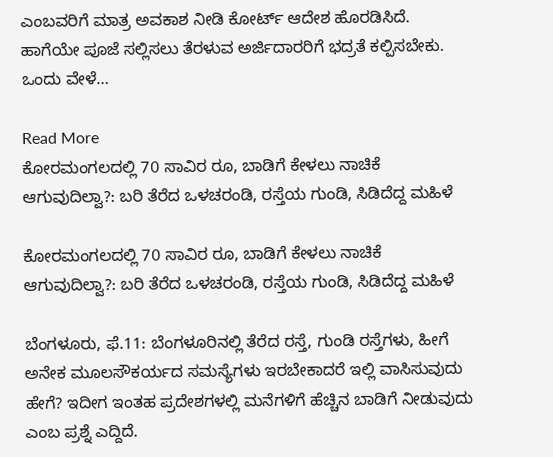ಎಂಬವರಿಗೆ ಮಾತ್ರ ಅವಕಾಶ ನೀಡಿ ಕೋರ್ಟ್ ಆದೇಶ ಹೊರಡಿಸಿದೆ. ಹಾಗೆಯೇ ಪೂಜೆ ಸಲ್ಲಿಸಲು ತೆರಳುವ ಅರ್ಜಿದಾರರಿಗೆ ಭದ್ರತೆ ಕಲ್ಪಿಸಬೇಕು. ಒಂದು ವೇಳೆ…

Read More
ಕೋರಮಂಗಲದಲ್ಲಿ 70 ಸಾವಿರ ರೂ, ಬಾಡಿಗೆ ಕೇಳಲು ನಾಚಿಕೆ ಆಗುವುದಿಲ್ವಾ?: ಬರಿ ತೆರೆದ ಒಳಚರಂಡಿ, ರಸ್ತೆಯ ಗುಂಡಿ, ಸಿಡಿದೆದ್ದ ಮಹಿಳೆ

ಕೋರಮಂಗಲದಲ್ಲಿ 70 ಸಾವಿರ ರೂ, ಬಾಡಿಗೆ ಕೇಳಲು ನಾಚಿಕೆ ಆಗುವುದಿಲ್ವಾ?: ಬರಿ ತೆರೆದ ಒಳಚರಂಡಿ, ರಸ್ತೆಯ ಗುಂಡಿ, ಸಿಡಿದೆದ್ದ ಮಹಿಳೆ

ಬೆಂಗಳೂರು, ಫೆ.11: ಬೆಂಗಳೂರಿನಲ್ಲಿ ತೆರೆದ ರಸ್ತೆ, ಗುಂಡಿ ರಸ್ತೆಗಳು, ಹೀಗೆ ಅನೇಕ ಮೂಲಸೌಕರ್ಯದ ಸಮಸ್ಯೆಗಳು ಇರಬೇಕಾದರೆ ಇಲ್ಲಿ ವಾಸಿಸುವುದು ಹೇಗೆ? ಇದೀಗ ಇಂತಹ ಪ್ರದೇಶಗಳಲ್ಲಿ ಮನೆಗಳಿಗೆ ಹೆಚ್ಚಿನ ಬಾಡಿಗೆ ನೀಡುವುದು ಎಂಬ ಪ್ರಶ್ನೆ ಎದ್ದಿದೆ.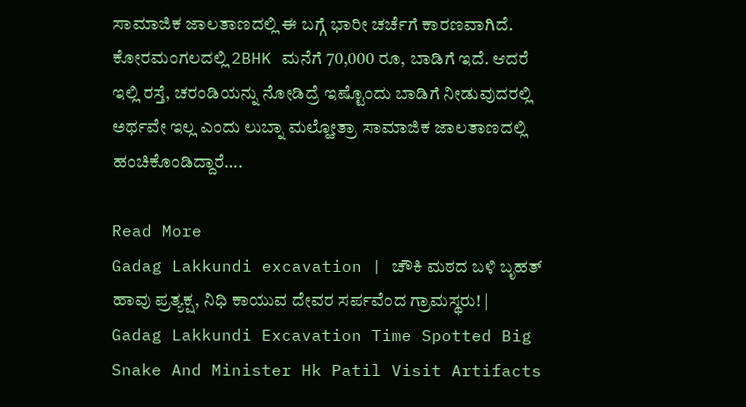ಸಾಮಾಜಿಕ ಜಾಲತಾಣದಲ್ಲಿ ಈ ಬಗ್ಗೆ ಭಾರೀ ಚರ್ಚೆಗೆ ಕಾರಣವಾಗಿದೆ. ಕೋರಮಂಗಲದಲ್ಲಿ 2BHK ಮನೆಗೆ 70,000 ರೂ, ಬಾಡಿಗೆ ಇದೆ. ಆದರೆ ಇಲ್ಲಿ ರಸ್ತೆ, ಚರಂಡಿಯನ್ನು ನೋಡಿದ್ರೆ ಇಷ್ಟೊಂದು ಬಾಡಿಗೆ ನೀಡುವುದರಲ್ಲಿ ಅರ್ಥವೇ ಇಲ್ಲ ಎಂದು ಲುಬ್ನಾ ಮಲ್ಹೋತ್ರಾ ಸಾಮಾಜಿಕ ಜಾಲತಾಣದಲ್ಲಿ ಹಂಚಿಕೊಂಡಿದ್ದಾರೆ….

Read More
Gadag Lakkundi excavation | ಚೌಕಿ ಮಠದ ಬಳಿ ಬೃಹತ್ ಹಾವು ಪ್ರತ್ಯಕ್ಷ, ನಿಧಿ ಕಾಯುವ ದೇವರ ಸರ್ಪವೆಂದ ಗ್ರಾಮಸ್ಥರು! | Gadag Lakkundi Excavation Time Spotted Big Snake And Minister Hk Patil Visit Artifacts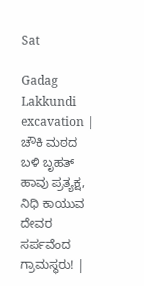Sat

Gadag Lakkundi excavation | ಚೌಕಿ ಮಠದ ಬಳಿ ಬೃಹತ್ ಹಾವು ಪ್ರತ್ಯಕ್ಷ, ನಿಧಿ ಕಾಯುವ ದೇವರ ಸರ್ಪವೆಂದ ಗ್ರಾಮಸ್ಥರು! |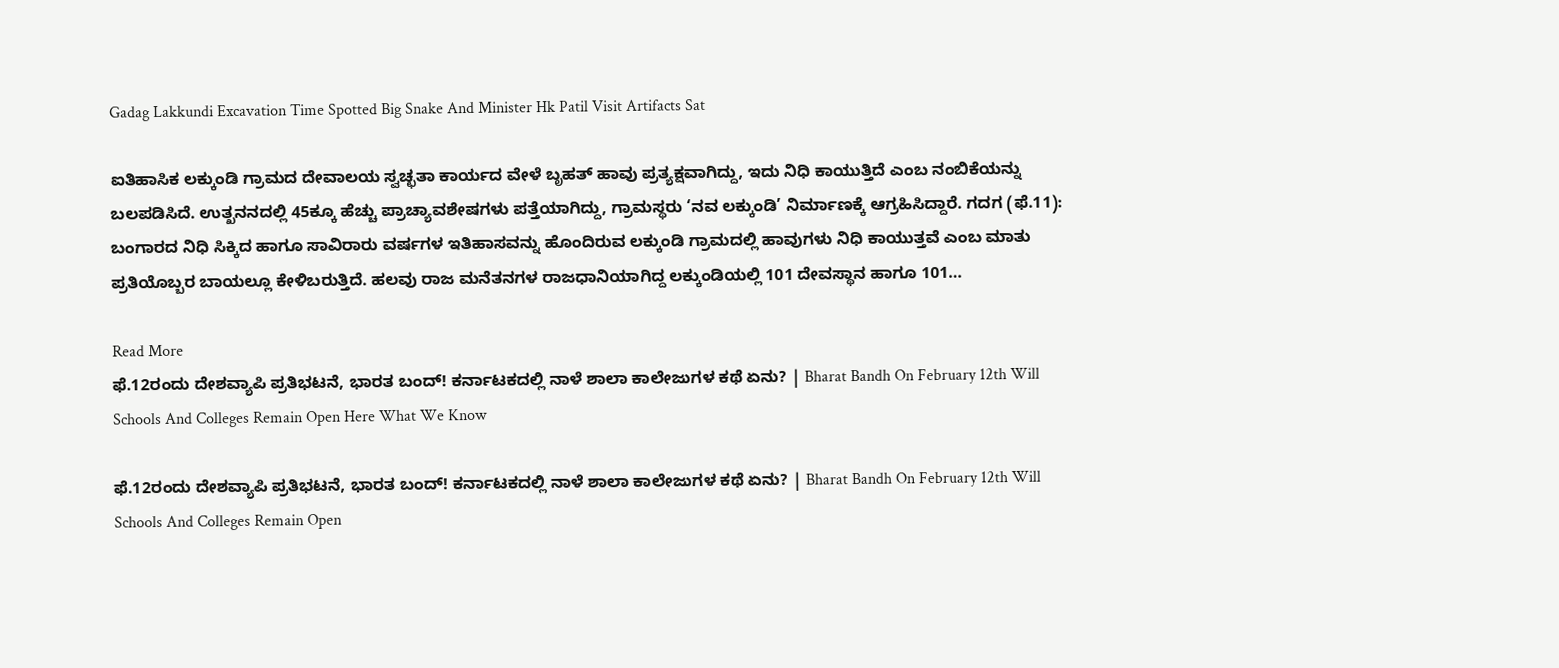Gadag Lakkundi Excavation Time Spotted Big Snake And Minister Hk Patil Visit Artifacts Sat

ಐತಿಹಾಸಿಕ ಲಕ್ಕುಂಡಿ ಗ್ರಾಮದ ದೇವಾಲಯ ಸ್ವಚ್ಛತಾ ಕಾರ್ಯದ ವೇಳೆ ಬೃಹತ್ ಹಾವು ಪ್ರತ್ಯಕ್ಷವಾಗಿದ್ದು, ಇದು ನಿಧಿ ಕಾಯುತ್ತಿದೆ ಎಂಬ ನಂಬಿಕೆಯನ್ನು ಬಲಪಡಿಸಿದೆ. ಉತ್ಖನನದಲ್ಲಿ 45ಕ್ಕೂ ಹೆಚ್ಚು ಪ್ರಾಚ್ಯಾವಶೇಷಗಳು ಪತ್ತೆಯಾಗಿದ್ದು, ಗ್ರಾಮಸ್ಥರು ‘ನವ ಲಕ್ಕುಂಡಿ’ ನಿರ್ಮಾಣಕ್ಕೆ ಆಗ್ರಹಿಸಿದ್ದಾರೆ. ಗದಗ (ಫೆ.11): ಬಂಗಾರದ ನಿಧಿ ಸಿಕ್ಕಿದ ಹಾಗೂ ಸಾವಿರಾರು ವರ್ಷಗಳ ಇತಿಹಾಸವನ್ನು ಹೊಂದಿರುವ ಲಕ್ಕುಂಡಿ ಗ್ರಾಮದಲ್ಲಿ ಹಾವುಗಳು ನಿಧಿ ಕಾಯುತ್ತವೆ ಎಂಬ ಮಾತು ಪ್ರತಿಯೊಬ್ಬರ ಬಾಯಲ್ಲೂ ಕೇಳಿಬರುತ್ತಿದೆ. ಹಲವು ರಾಜ ಮನೆತನಗಳ ರಾಜಧಾನಿಯಾಗಿದ್ದ ಲಕ್ಕುಂಡಿಯಲ್ಲಿ 101 ದೇವಸ್ಥಾನ ಹಾಗೂ 101…

Read More
ಫೆ.12ರಂದು ದೇಶವ್ಯಾಪಿ ಪ್ರತಿಭಟನೆ, ಭಾರತ ಬಂದ್! ಕರ್ನಾಟಕದಲ್ಲಿ ನಾಳೆ ಶಾಲಾ ಕಾಲೇಜುಗಳ ಕಥೆ ಏನು? | Bharat Bandh On February 12th Will Schools And Colleges Remain Open Here What We Know

ಫೆ.12ರಂದು ದೇಶವ್ಯಾಪಿ ಪ್ರತಿಭಟನೆ, ಭಾರತ ಬಂದ್! ಕರ್ನಾಟಕದಲ್ಲಿ ನಾಳೆ ಶಾಲಾ ಕಾಲೇಜುಗಳ ಕಥೆ ಏನು? | Bharat Bandh On February 12th Will Schools And Colleges Remain Open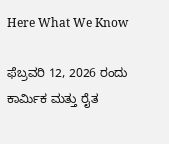Here What We Know

ಫೆಬ್ರವರಿ 12, 2026 ರಂದು ಕಾರ್ಮಿಕ ಮತ್ತು ರೈತ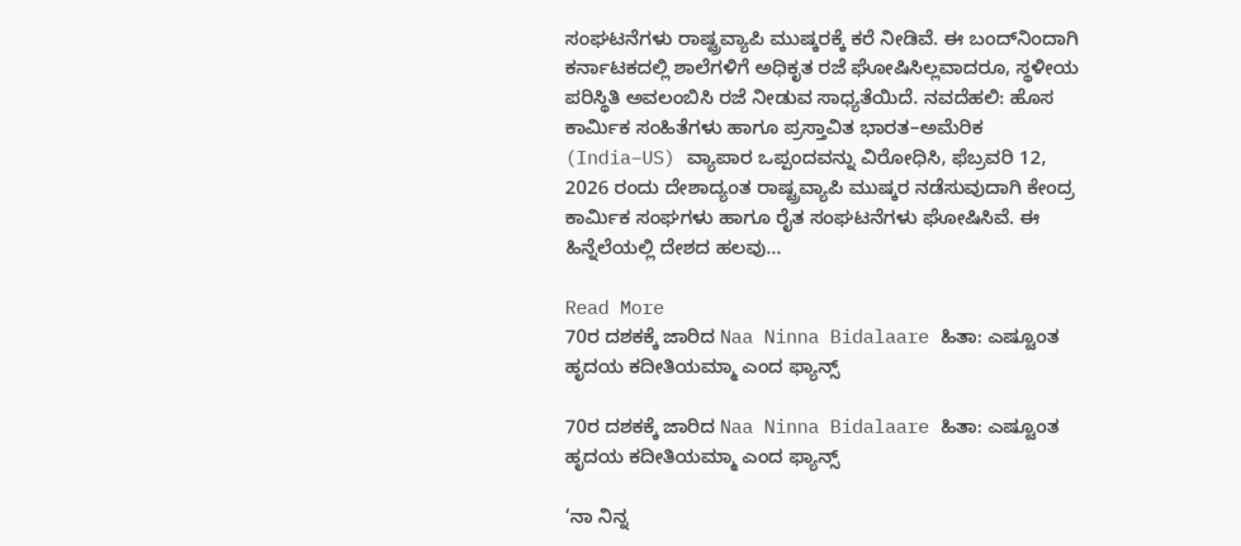ಸಂಘಟನೆಗಳು ರಾಷ್ಟ್ರವ್ಯಾಪಿ ಮುಷ್ಕರಕ್ಕೆ ಕರೆ ನೀಡಿವೆ. ಈ ಬಂದ್‌ನಿಂದಾಗಿ ಕರ್ನಾಟಕದಲ್ಲಿ ಶಾಲೆಗಳಿಗೆ ಅಧಿಕೃತ ರಜೆ ಘೋಷಿಸಿಲ್ಲವಾದರೂ, ಸ್ಥಳೀಯ ಪರಿಸ್ಥಿತಿ ಅವಲಂಬಿಸಿ ರಜೆ ನೀಡುವ ಸಾಧ್ಯತೆಯಿದೆ. ನವದೆಹಲಿ: ಹೊಸ ಕಾರ್ಮಿಕ ಸಂಹಿತೆಗಳು ಹಾಗೂ ಪ್ರಸ್ತಾವಿತ ಭಾರತ–ಅಮೆರಿಕ (India–US) ವ್ಯಾಪಾರ ಒಪ್ಪಂದವನ್ನು ವಿರೋಧಿಸಿ, ಫೆಬ್ರವರಿ 12, 2026 ರಂದು ದೇಶಾದ್ಯಂತ ರಾಷ್ಟ್ರವ್ಯಾಪಿ ಮುಷ್ಕರ ನಡೆಸುವುದಾಗಿ ಕೇಂದ್ರ ಕಾರ್ಮಿಕ ಸಂಘಗಳು ಹಾಗೂ ರೈತ ಸಂಘಟನೆಗಳು ಘೋಷಿಸಿವೆ. ಈ ಹಿನ್ನೆಲೆಯಲ್ಲಿ ದೇಶದ ಹಲವು…

Read More
70ರ ದಶಕಕ್ಕೆ ಜಾರಿದ Naa Ninna Bidalaare ಹಿತಾ: ಎಷ್ಟೂಂತ ಹೃದಯ ಕದೀತಿಯಮ್ಮಾ ಎಂದ ಫ್ಯಾನ್ಸ್

70ರ ದಶಕಕ್ಕೆ ಜಾರಿದ Naa Ninna Bidalaare ಹಿತಾ: ಎಷ್ಟೂಂತ ಹೃದಯ ಕದೀತಿಯಮ್ಮಾ ಎಂದ ಫ್ಯಾನ್ಸ್

‘ನಾ ನಿನ್ನ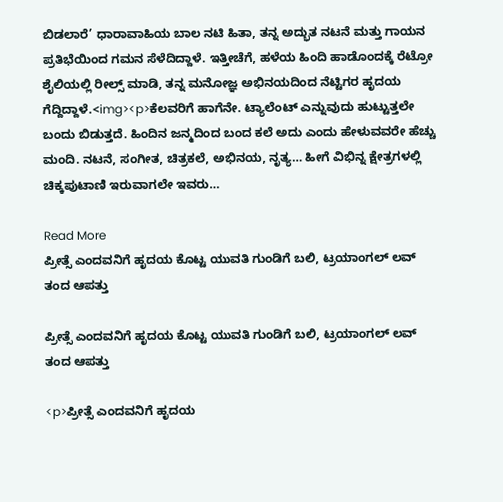ಬಿಡಲಾರೆ’ ಧಾರಾವಾಹಿಯ ಬಾಲ ನಟಿ ಹಿತಾ, ತನ್ನ ಅದ್ಭುತ ನಟನೆ ಮತ್ತು ಗಾಯನ ಪ್ರತಿಭೆಯಿಂದ ಗಮನ ಸೆಳೆದಿದ್ದಾಳೆ. ಇತ್ತೀಚೆಗೆ, ಹಳೆಯ ಹಿಂದಿ ಹಾಡೊಂದಕ್ಕೆ ರೆಟ್ರೋ ಶೈಲಿಯಲ್ಲಿ ರೀಲ್ಸ್ ಮಾಡಿ, ತನ್ನ ಮನೋಜ್ಞ ಅಭಿನಯದಿಂದ ನೆಟ್ಟಿಗರ ಹೃದಯ ಗೆದ್ದಿದ್ದಾಳೆ.<img><p>ಕೆಲವರಿಗೆ ಹಾಗೆನೇ. ಟ್ಯಾಲೆಂಟ್ ಎನ್ನುವುದು ಹುಟ್ಟುತ್ತಲೇ ಬಂದು ಬಿಡುತ್ತದೆ. ಹಿಂದಿನ ಜನ್ಮದಿಂದ ಬಂದ ಕಲೆ ಅದು ಎಂದು ಹೇಳುವವರೇ ಹೆಚ್ಚು ಮಂದಿ. ನಟನೆ, ಸಂಗೀತ, ಚಿತ್ರಕಲೆ, ಅಭಿನಯ, ನೃತ್ಯ… ಹೀಗೆ ವಿಭಿನ್ನ ಕ್ಷೇತ್ರಗಳಲ್ಲಿ ಚಿಕ್ಕಪುಟಾಣಿ ಇರುವಾಗಲೇ ಇವರು…

Read More
ಪ್ರೀತ್ಸೆ ಎಂದವನಿಗೆ ಹೃದಯ ಕೊಟ್ಟ ಯುವತಿ ಗುಂಡಿಗೆ ಬಲಿ, ಟ್ರಯಾಂಗಲ್ ಲವ್ ತಂದ ಆಪತ್ತು

ಪ್ರೀತ್ಸೆ ಎಂದವನಿಗೆ ಹೃದಯ ಕೊಟ್ಟ ಯುವತಿ ಗುಂಡಿಗೆ ಬಲಿ, ಟ್ರಯಾಂಗಲ್ ಲವ್ ತಂದ ಆಪತ್ತು

<p>ಪ್ರೀತ್ಸೆ ಎಂದವನಿಗೆ ಹೃದಯ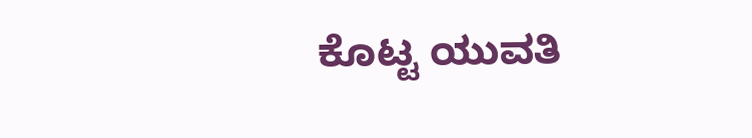ಕೊಟ್ಟ ಯುವತಿ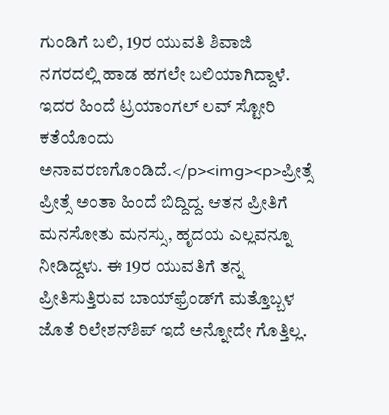ಗುಂಡಿಗೆ ಬಲಿ, 19ರ ಯುವತಿ ಶಿವಾಜಿ ನಗರದಲ್ಲಿ ಹಾಡ ಹಗಲೇ ಬಲಿಯಾಗಿದ್ದಾಳೆ. ಇದರ ಹಿಂದೆ ಟ್ರಯಾಂಗಲ್ ಲವ್ ಸ್ಟೋರಿ ಕತೆಯೊಂದು ಅನಾವರಣಗೊಂಡಿದೆ.</p><img><p>ಪ್ರೀತ್ಸೆ ಪ್ರೀತ್ಸೆ ಅಂತಾ ಹಿಂದೆ ಬಿದ್ದಿದ್ದ. ಆತನ ಪ್ರೀತಿಗೆ ಮನಸೋತು ಮನಸ್ಸು, ಹೃದಯ ಎಲ್ಲವನ್ನೂ ನೀಡಿದ್ದಳು. ಈ 19ರ ಯುವತಿಗೆ ತನ್ನ ಪ್ರೀತಿಸುತ್ತಿರುವ ಬಾಯ್‌ಫ್ರೆಂಡ್‌ಗೆ ಮತ್ತೊಬ್ಬಳ ಜೊತೆ ರಿಲೇಶನ್‌ಶಿಪ್ ಇದೆ ಅನ್ನೋದೇ ಗೊತ್ತಿಲ್ಲ.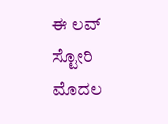ಈ ಲವ್ ಸ್ಟೋರಿ ಮೊದಲ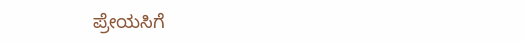ಪ್ರೇಯಸಿಗೆ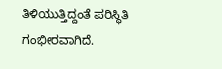ತಿಳಿಯುತ್ತಿದ್ದಂತೆ ಪರಿಸ್ಥಿತಿ ಗಂಭೀರವಾಗಿದೆ.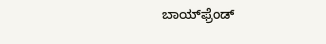ಬಾಯ್‌ಫ್ರೆಂಡ್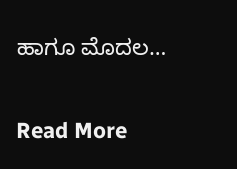ಹಾಗೂ ಮೊದಲ…

Read More